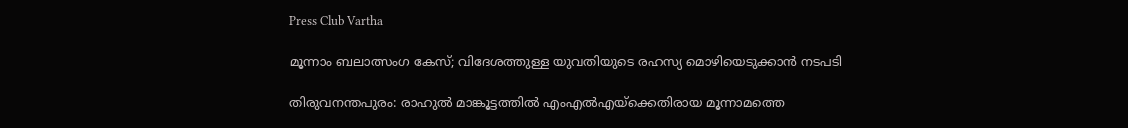Press Club Vartha

മൂന്നാം ബലാത്സംഗ കേസ്; വിദേശത്തുള്ള യുവതിയുടെ രഹസ്യ മൊഴിയെടുക്കാൻ നടപടി

തിരുവനന്തപുരം: രാഹുല്‍ മാങ്കൂട്ടത്തില്‍ എംഎല്‍എയ്‌ക്കെതിരായ മൂന്നാമത്തെ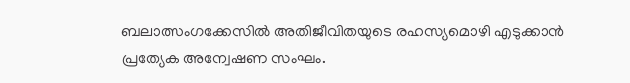ബലാത്സംഗക്കേസില്‍ അതിജീവിതയുടെ രഹസ്യമൊഴി എടുക്കാന്‍ പ്രത്യേക അന്വേഷണ സംഘം.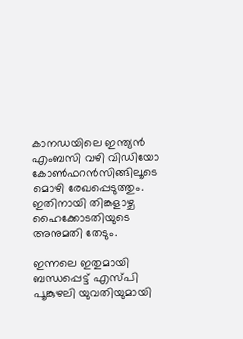കാനഡയിലെ ഇന്ത്യന്‍ എംബസി വഴി വിഡിയോ കോണ്‍ഫറന്‍സിങ്ങിലൂടെ മൊഴി രേഖപ്പെടുത്തും. ഇതിനായി തിങ്കളാഴ്ച ഹൈക്കോടതിയുടെ അനുമതി തേടും.

ഇന്നലെ ഇതുമായി ബന്ധപ്പെട്ട് എസ്‍പി പൂങ്കുഴലി യുവതിയുമായി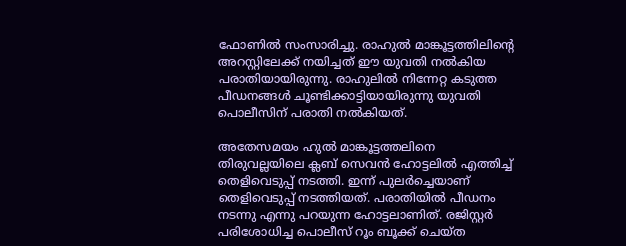ഫോണിൽ സംസാരിച്ചു. രാഹുല്‍ മാങ്കൂട്ടത്തിലിന്റെ അറസ്റ്റിലേക്ക് നയിച്ചത് ഈ യുവതി നല്‍കിയ പരാതിയായിരുന്നു. രാഹുലില്‍ നിന്നേറ്റ കടുത്ത പീഡനങ്ങള്‍ ചൂണ്ടിക്കാട്ടിയായിരുന്നു യുവതി പൊലീസിന് പരാതി നല്‍കിയത്.

അതേസമയം ഹുൽ മാങ്കൂട്ടത്തലിനെ തിരുവല്ലയിലെ ക്ലബ്‌ സെവൻ ഹോട്ടലിൽ എത്തിച്ച് തെളിവെടുപ്പ് നടത്തി. ഇന്ന് പുലർച്ചെയാണ് തെളിവെടുപ്പ് നടത്തിയത്. പരാതിയിൽ പീഡനം നടന്നു എന്നു പറയുന്ന ഹോട്ടലാണിത്. രജിസ്റ്റർ പരിശോധിച്ച പൊലീസ് റൂം ബൂക്ക് ചെയ്ത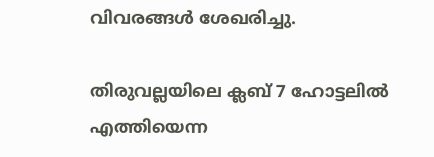വിവരങ്ങൾ ശേഖരിച്ചു.

തിരുവല്ലയിലെ ക്ലബ് 7 ഹോട്ടലിൽ എത്തിയെന്ന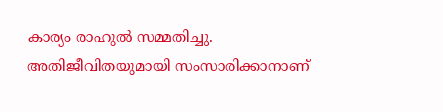കാര്യം രാഹുൽ സമ്മതിച്ചു. അതിജീവിതയുമായി സംസാരിക്കാനാണ്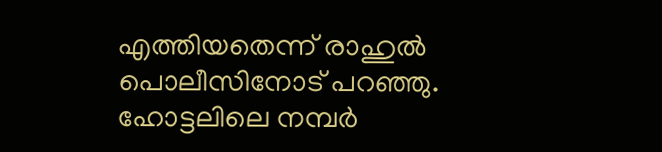എത്തിയതെന്ന് രാഹുൽ പൊലീസിനോട് പറഞ്ഞു. ഹോട്ടലിലെ നമ്പര്‍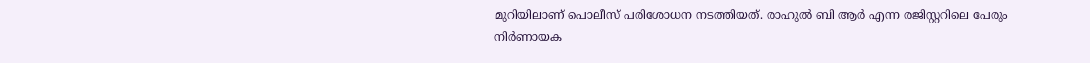മുറിയിലാണ് പൊലീസ് പരിശോധന നടത്തിയത്. രാഹുല്‍ ബി ആര്‍ എന്ന രജിസ്റ്ററിലെ പേരും നിര്‍ണായക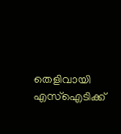തെളിവായി എസ്‌ഐടിക്ക്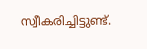സ്വീകരിച്ചിട്ടുണ്ട്.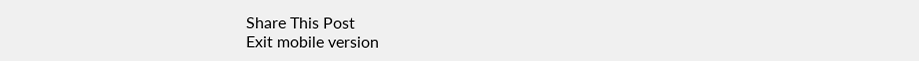Share This Post
Exit mobile version